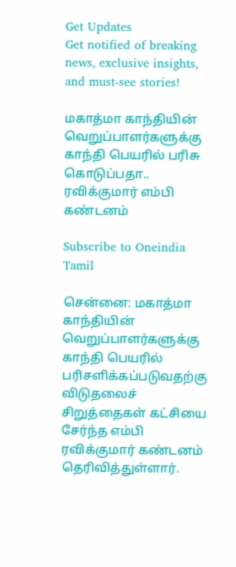Get Updates
Get notified of breaking news, exclusive insights, and must-see stories!

மகாத்மா காந்தியின் வெறுப்பாளர்களுக்கு காந்தி பெயரில் பரிசு கொடுப்பதா.. ரவிக்குமார் எம்பி கண்டனம்

Subscribe to Oneindia Tamil

சென்னை: மகாத்மா காந்தியின் வெறுப்பாளர்களுக்கு காந்தி பெயரில் பரிசளிக்கப்படுவதற்கு விடுதலைச் சிறுத்தைகள் கட்சியை சேர்ந்த எம்பி ரவிக்குமார் கண்டனம் தெரிவித்துள்ளார்.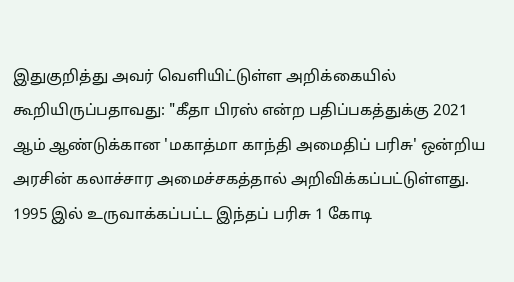இதுகுறித்து அவர் வெளியிட்டுள்ள அறிக்கையில் கூறியிருப்பதாவது: "கீதா பிரஸ் என்ற பதிப்பகத்துக்கு 2021 ஆம் ஆண்டுக்கான 'மகாத்மா காந்தி அமைதிப் பரிசு' ஒன்றிய அரசின் கலாச்சார அமைச்சகத்தால் அறிவிக்கப்பட்டுள்ளது. 1995 இல் உருவாக்கப்பட்ட இந்தப் பரிசு 1 கோடி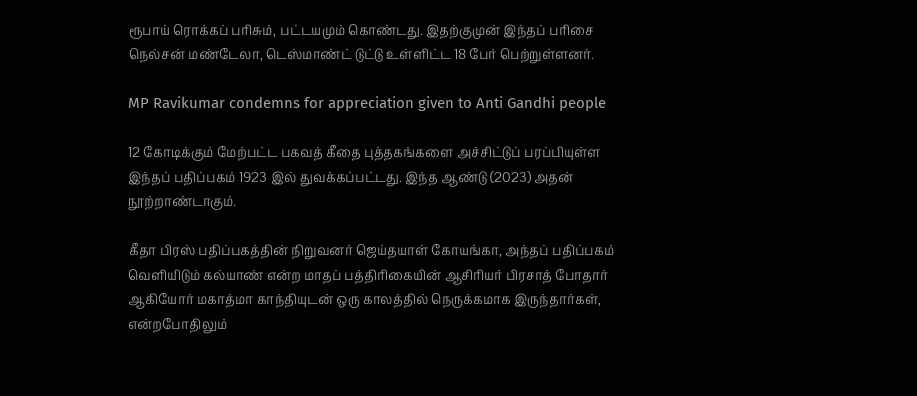ரூபாய் ரொக்கப் பரிசும், பட்டயமும் கொண்டது. இதற்குமுன் இந்தப் பரிசை நெல்சன் மண்டேலா, டெஸ்மாண்ட் டுட்டு உள்ளிட்ட 18 பேர் பெற்றுள்ளனர்.

MP Ravikumar condemns for appreciation given to Anti Gandhi people

12 கோடிக்கும் மேற்பட்ட பகவத் கீதை புத்தகங்களை அச்சிட்டுப் பரப்பியுள்ள இந்தப் பதிப்பகம் 1923 இல் துவக்கப்பட்டது. இந்த ஆண்டு (2023) அதன் நூற்றாண்டாகும்.

கீதா பிரஸ் பதிப்பகத்தின் நிறுவனர் ஜெய்தயாள் கோயங்கா, அந்தப் பதிப்பகம் வெளியிடும் கல்யாண் என்ற மாதப் பத்திரிகையின் ஆசிரியர் பிரசாத் போதார் ஆகியோர் மகாத்மா காந்தியுடன் ஒரு காலத்தில் நெருக்கமாக இருந்தார்கள், என்றபோதிலும்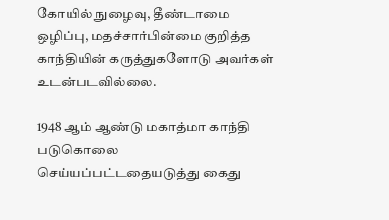கோயில் நுழைவு, தீண்டாமை ஒழிப்பு, மதச்சார்பின்மை குறித்த காந்தியின் கருத்துகளோடு அவர்கள் உடன்படவில்லை.

1948 ஆம் ஆண்டு மகாத்மா காந்தி படுகொலை செய்யப்பட்டதையடுத்து கைது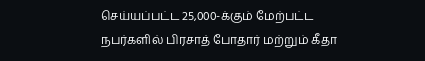செய்யப்பட்ட 25,000-க்கும் மேற்பட்ட நபர்களில் பிரசாத் போதார் மற்றும் கீதா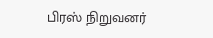பிரஸ் நிறுவனர்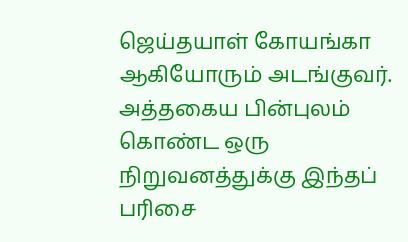ஜெய்தயாள் கோயங்கா ஆகியோரும் அடங்குவர். அத்தகைய பின்புலம் கொண்ட ஒரு நிறுவனத்துக்கு இந்தப் பரிசை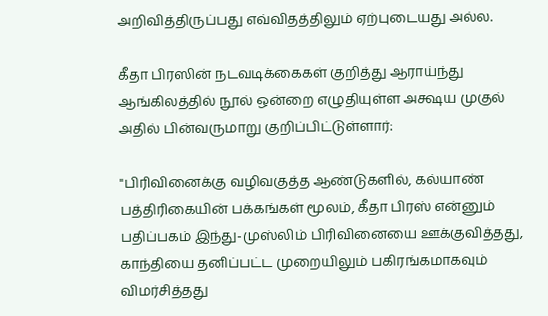அறிவித்திருப்பது எவ்விதத்திலும் ஏற்புடையது அல்ல.

கீதா பிரஸின் நடவடிக்கைகள் குறித்து ஆராய்ந்து ஆங்கிலத்தில் நூல் ஒன்றை எழுதியுள்ள அக்ஷய முகுல் அதில் பின்வருமாறு குறிப்பிட்டுள்ளார்:

"பிரிவினைக்கு வழிவகுத்த ஆண்டுகளில், கல்யாண் பத்திரிகையின் பக்கங்கள் மூலம், கீதா பிரஸ் என்னும் பதிப்பகம் இந்து-முஸ்லிம் பிரிவினையை ஊக்குவித்தது, காந்தியை தனிப்பட்ட முறையிலும் பகிரங்கமாகவும் விமர்சித்தது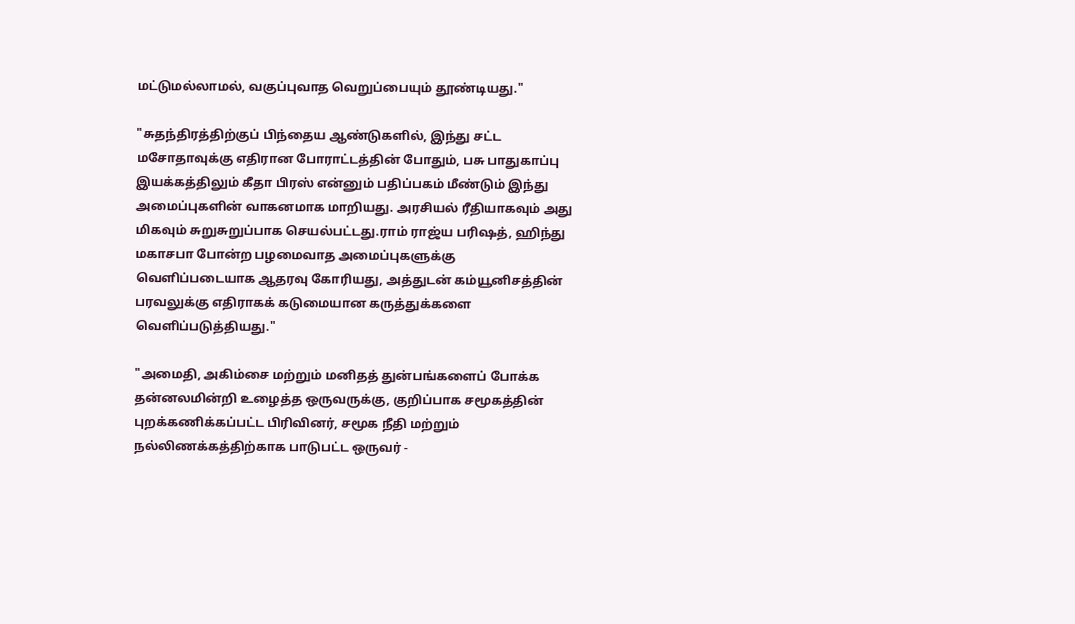மட்டுமல்லாமல், வகுப்புவாத வெறுப்பையும் தூண்டியது."

"சுதந்திரத்திற்குப் பிந்தைய ஆண்டுகளில், இந்து சட்ட மசோதாவுக்கு எதிரான போராட்டத்தின் போதும், பசு பாதுகாப்பு இயக்கத்திலும் கீதா பிரஸ் என்னும் பதிப்பகம் மீண்டும் இந்து அமைப்புகளின் வாகனமாக மாறியது. அரசியல் ரீதியாகவும் அது மிகவும் சுறுசுறுப்பாக செயல்பட்டது.ராம் ராஜ்ய பரிஷத், ஹிந்து மகாசபா போன்ற பழமைவாத அமைப்புகளுக்கு வெளிப்படையாக ஆதரவு கோரியது, அத்துடன் கம்யூனிசத்தின் பரவலுக்கு எதிராகக் கடுமையான கருத்துக்களை வெளிப்படுத்தியது."

"அமைதி, அகிம்சை மற்றும் மனிதத் துன்பங்களைப் போக்க தன்னலமின்றி உழைத்த ஒருவருக்கு, குறிப்பாக சமூகத்தின் புறக்கணிக்கப்பட்ட பிரிவினர், சமூக நீதி மற்றும் நல்லிணக்கத்திற்காக பாடுபட்ட ஒருவர் -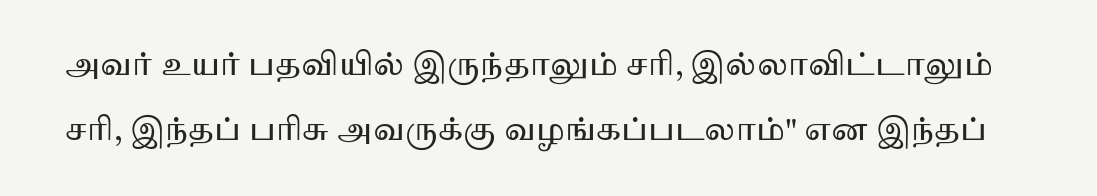அவர் உயர் பதவியில் இருந்தாலும் சரி, இல்லாவிட்டாலும் சரி, இந்தப் பரிசு அவருக்கு வழங்கப்படலாம்" என இந்தப்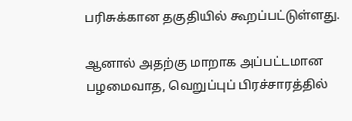பரிசுக்கான தகுதியில் கூறப்பட்டுள்ளது.

ஆனால் அதற்கு மாறாக அப்பட்டமான பழமைவாத, வெறுப்புப் பிரச்சாரத்தில்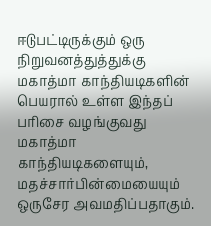ஈடுபட்டிருக்கும் ஒரு நிறுவனத்துத்துக்கு மகாத்மா காந்தியடிகளின் பெயரால் உள்ள இந்தப் பரிசை வழங்குவது மகாத்மா காந்தியடிகளையும், மதச்சார்பின்மையையும் ஒருசேர அவமதிப்பதாகும்.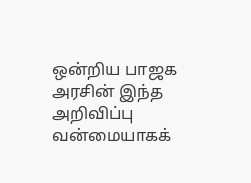ஒன்றிய பாஜக அரசின் இந்த அறிவிப்பு வன்மையாகக்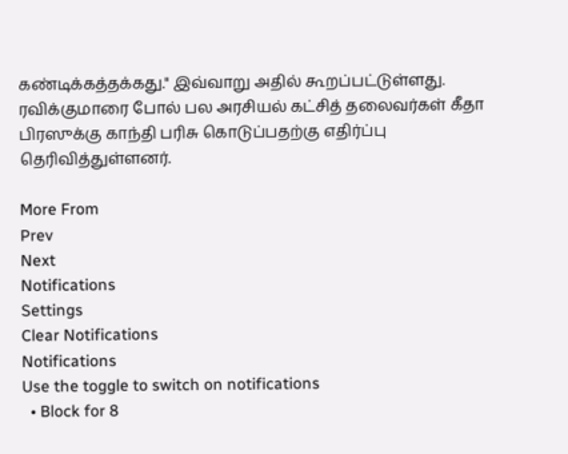கண்டிக்கத்தக்கது." இவ்வாறு அதில் கூறப்பட்டுள்ளது. ரவிக்குமாரை போல் பல அரசியல் கட்சித் தலைவர்கள் கீதா பிரஸுக்கு காந்தி பரிசு கொடுப்பதற்கு எதிர்ப்பு தெரிவித்துள்ளனர்.

More From
Prev
Next
Notifications
Settings
Clear Notifications
Notifications
Use the toggle to switch on notifications
  • Block for 8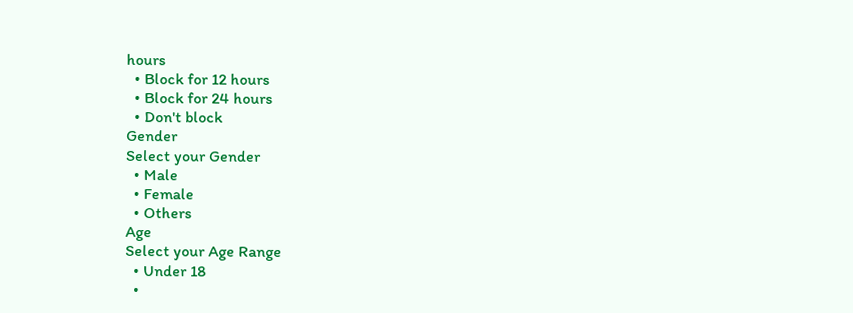hours
  • Block for 12 hours
  • Block for 24 hours
  • Don't block
Gender
Select your Gender
  • Male
  • Female
  • Others
Age
Select your Age Range
  • Under 18
  •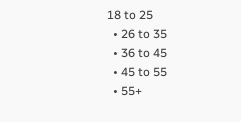18 to 25
  • 26 to 35
  • 36 to 45
  • 45 to 55
  • 55+